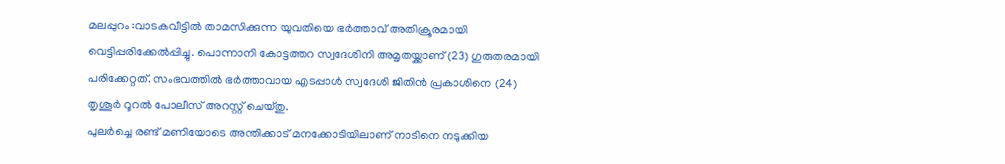മലപ്പുറം :വാടകവീട്ടിൽ താമസിക്കുന്ന യുവതിയെ ഭർത്താവ് അതിക്രൂരമായി വെട്ടിപ്പരിക്കേൽപ്പിച്ചു. പൊന്നാനി കോട്ടത്തറ സ്വദേശിനി അമൃതയ്ക്കാണ് (23) ഗുരുതരമായി പരിക്കേറ്റത്. സംഭവത്തിൽ ഭർത്താവായ എടപ്പാൾ സ്വദേശി ജിതിൻ പ്രകാശിനെ (24) തൃശൂർ റൂറൽ പോലീസ് അറസ്റ്റ് ചെയ്തു.
പുലർച്ചെ രണ്ട് മണിയോടെ അന്തിക്കാട് മനക്കോടിയിലാണ് നാടിനെ നടുക്കിയ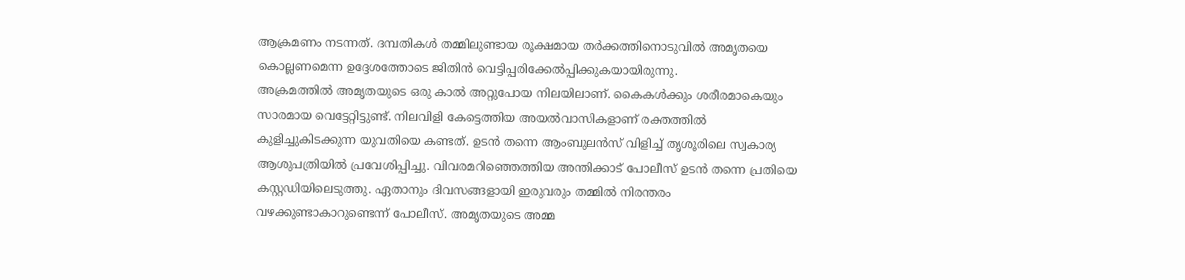ആക്രമണം നടന്നത്. ദമ്പതികൾ തമ്മിലുണ്ടായ രൂക്ഷമായ തർക്കത്തിനൊടുവിൽ അമൃതയെ കൊല്ലണമെന്ന ഉദ്ദേശത്തോടെ ജിതിൻ വെട്ടിപ്പരിക്കേൽപ്പിക്കുകയായിരുന്നു.
അക്രമത്തിൽ അമൃതയുടെ ഒരു കാൽ അറ്റുപോയ നിലയിലാണ്. കൈകൾക്കും ശരീരമാകെയും സാരമായ വെട്ടേറ്റിട്ടുണ്ട്. നിലവിളി കേട്ടെത്തിയ അയൽവാസികളാണ് രക്തത്തിൽ കുളിച്ചുകിടക്കുന്ന യുവതിയെ കണ്ടത്. ഉടൻ തന്നെ ആംബുലൻസ് വിളിച്ച് തൃശൂരിലെ സ്വകാര്യ ആശുപത്രിയിൽ പ്രവേശിപ്പിച്ചു. വിവരമറിഞ്ഞെത്തിയ അന്തിക്കാട് പോലീസ് ഉടൻ തന്നെ പ്രതിയെ കസ്റ്റഡിയിലെടുത്തു. ഏതാനും ദിവസങ്ങളായി ഇരുവരും തമ്മിൽ നിരന്തരം വഴക്കുണ്ടാകാറുണ്ടെന്ന് പോലീസ്. അമൃതയുടെ അമ്മ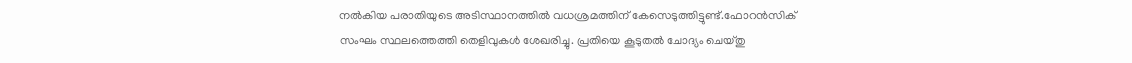നൽകിയ പരാതിയുടെ അടിസ്ഥാനത്തിൽ വധശ്രമത്തിന് കേസെടുത്തിട്ടുണ്ട്.ഫോറൻസിക് സംഘം സ്ഥലത്തെത്തി തെളിവുകൾ ശേഖരിച്ചു. പ്രതിയെ കൂടുതൽ ചോദ്യം ചെയ്തു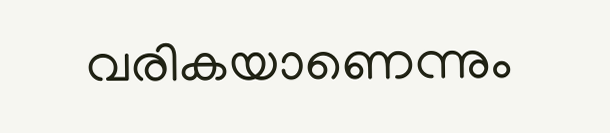വരികയാണെന്നും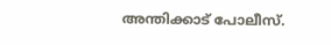അന്തിക്കാട് പോലീസ്.